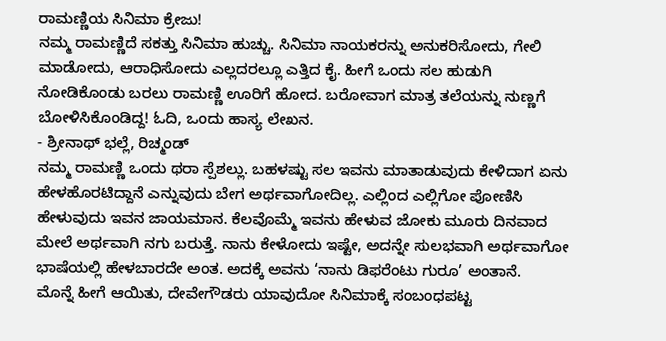ರಾಮಣ್ಣಿಯ ಸಿನಿಮಾ ಕ್ರೇಜು!
ನಮ್ಮ ರಾಮಣ್ಣಿದೆ ಸಕತ್ತು ಸಿನಿಮಾ ಹುಚ್ಚು. ಸಿನಿಮಾ ನಾಯಕರನ್ನು ಅನುಕರಿಸೋದು, ಗೇಲಿ ಮಾಡೋದು, ಆರಾಧಿಸೋದು ಎಲ್ಲದರಲ್ಲೂ ಎತ್ತಿದ ಕೈ. ಹೀಗೆ ಒಂದು ಸಲ ಹುಡುಗಿ ನೋಡಿಕೊಂಡು ಬರಲು ರಾಮಣ್ಣಿ ಊರಿಗೆ ಹೋದ. ಬರೋವಾಗ ಮಾತ್ರ ತಲೆಯನ್ನು ನುಣ್ಣಗೆ ಬೋಳಿಸಿಕೊಂಡಿದ್ದ! ಓದಿ, ಒಂದು ಹಾಸ್ಯ ಲೇಖನ.
- ಶ್ರೀನಾಥ್ ಭಲ್ಲೆ, ರಿಚ್ಮಂಡ್
ನಮ್ಮ ರಾಮಣ್ಣಿ ಒಂದು ಥರಾ ಸ್ಪೆಶಲ್ಲು. ಬಹಳಷ್ಟು ಸಲ ಇವನು ಮಾತಾಡುವುದು ಕೇಳಿದಾಗ ಏನು ಹೇಳಹೊರಟಿದ್ದಾನೆ ಎನ್ನುವುದು ಬೇಗ ಅರ್ಥವಾಗೋದಿಲ್ಲ. ಎಲ್ಲಿಂದ ಎಲ್ಲಿಗೋ ಪೋಣಿಸಿ ಹೇಳುವುದು ಇವನ ಜಾಯಮಾನ. ಕೆಲವೊಮ್ಮೆ ಇವನು ಹೇಳುವ ಜೋಕು ಮೂರು ದಿನವಾದ ಮೇಲೆ ಅರ್ಥವಾಗಿ ನಗು ಬರುತ್ತೆ. ನಾನು ಕೇಳೋದು ಇಷ್ಟೇ, ಅದನ್ನೇ ಸುಲಭವಾಗಿ ಅರ್ಥವಾಗೋ ಭಾಷೆಯಲ್ಲಿ ಹೇಳಬಾರದೇ ಅಂತ. ಅದಕ್ಕೆ ಅವನು ‘ನಾನು ಡಿಫರೆಂಟು ಗುರೂ’ ಅಂತಾನೆ.
ಮೊನ್ನೆ ಹೀಗೆ ಆಯಿತು, ದೇವೇಗೌಡರು ಯಾವುದೋ ಸಿನಿಮಾಕ್ಕೆ ಸಂಬಂಧಪಟ್ಟ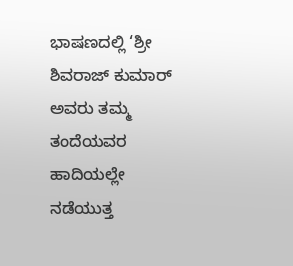ಭಾಷಣದಲ್ಲಿ ‘ಶ್ರೀ ಶಿವರಾಜ್ ಕುಮಾರ್ ಅವರು ತಮ್ಮ ತಂದೆಯವರ ಹಾದಿಯಲ್ಲೇ ನಡೆಯುತ್ತ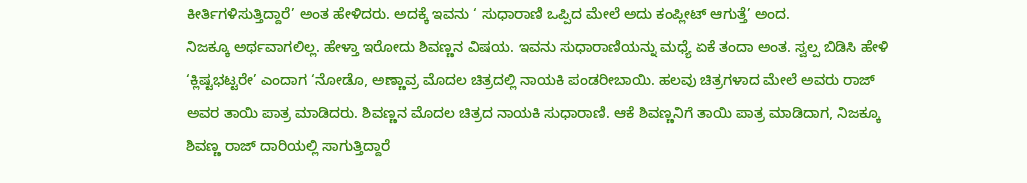ಕೀರ್ತಿಗಳಿಸುತ್ತಿದ್ದಾರೆ’ ಅಂತ ಹೇಳಿದರು. ಅದಕ್ಕೆ ಇವನು ‘ ಸುಧಾರಾಣಿ ಒಪ್ಪಿದ ಮೇಲೆ ಅದು ಕಂಪ್ಲೀಟ್ ಆಗುತ್ತೆ’ ಅಂದ.
ನಿಜಕ್ಕೂ ಅರ್ಥವಾಗಲಿಲ್ಲ. ಹೇಳ್ತಾ ಇರೋದು ಶಿವಣ್ಣನ ವಿಷಯ. ಇವನು ಸುಧಾರಾಣಿಯನ್ನು ಮಧ್ಯೆ ಏಕೆ ತಂದಾ ಅಂತ. ಸ್ವಲ್ಪ ಬಿಡಿಸಿ ಹೇಳಿ ‘ಕ್ಲಿಷ್ಟಭಟ್ಟರೇ’ ಎಂದಾಗ ‘ನೋಡೊ, ಅಣ್ಣಾವ್ರ ಮೊದಲ ಚಿತ್ರದಲ್ಲಿ ನಾಯಕಿ ಪಂಡರೀಬಾಯಿ. ಹಲವು ಚಿತ್ರಗಳಾದ ಮೇಲೆ ಅವರು ರಾಜ್ ಅವರ ತಾಯಿ ಪಾತ್ರ ಮಾಡಿದರು. ಶಿವಣ್ಣನ ಮೊದಲ ಚಿತ್ರದ ನಾಯಕಿ ಸುಧಾರಾಣಿ. ಆಕೆ ಶಿವಣ್ಣನಿಗೆ ತಾಯಿ ಪಾತ್ರ ಮಾಡಿದಾಗ, ನಿಜಕ್ಕೂ ಶಿವಣ್ಣ ರಾಜ್ ದಾರಿಯಲ್ಲಿ ಸಾಗುತ್ತಿದ್ದಾರೆ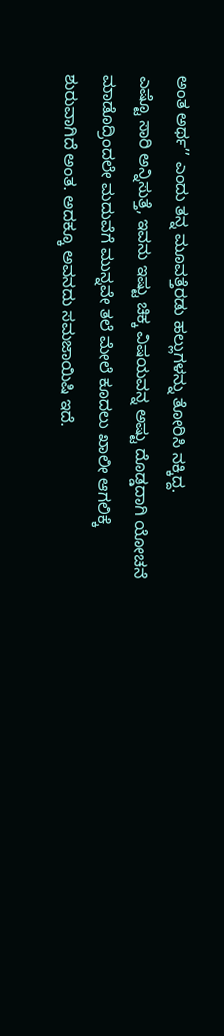ಅಂತ ಅರ್ಥ’’ ಎಂದು ತನ್ನ ಮೂವತ್ತೆರಡು ಹಲ್ಲುಗಳನ್ನು ತೋರಿಸಿ ನಕ್ಕಿದ್ದ.
ಎಷ್ಟೊ ಸಾರಿ ಅನ್ನಿಸುತ್ತೆ, ಇವನು ಇಷ್ಟು ಚಿಕ್ಕ ವಿಷಯವನ್ನ ಅಷ್ಟು ದೊಡ್ಡದಾಗಿ ಯೋಚನೆ ಮಾಡೊದ್ರಿಂದಲೇ ಮದುವೆಗೆ ಮುನ್ನವೇ ತಲೆ ಮೇಲೆ ಕೂದಲು ಖಾಲೀ ಆಗಲಿಕ್ಕೆ ಶುರುವಾಗಿದೆ ಅಂತ. ಅದಕ್ಕೂ ಅವನದು ಸಮಜಾಯಿಷಿ ಇದೆ.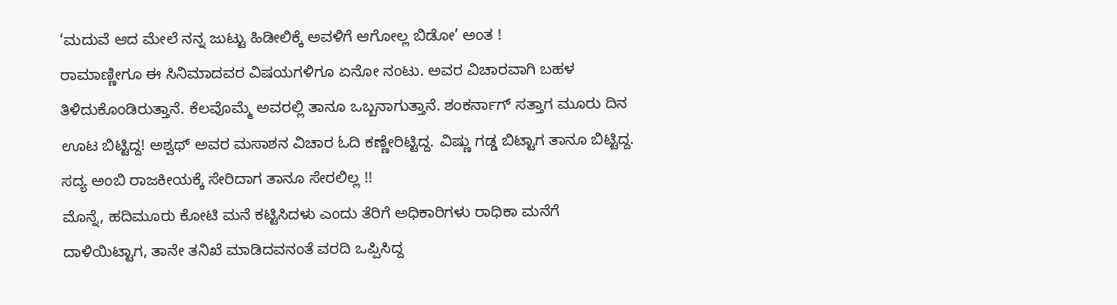‘ಮದುವೆ ಆದ ಮೇಲೆ ನನ್ನ ಜುಟ್ಟು ಹಿಡೀಲಿಕ್ಕೆ ಅವಳಿಗೆ ಆಗೋಲ್ಲ ಬಿಡೋ’ ಅಂತ !
ರಾಮಾಣ್ಣೀಗೂ ಈ ಸಿನಿಮಾದವರ ವಿಷಯಗಳಿಗೂ ಏನೋ ನಂಟು. ಅವರ ವಿಚಾರವಾಗಿ ಬಹಳ ತಿಳಿದುಕೊಂಡಿರುತ್ತಾನೆ. ಕೆಲವೊಮ್ಮೆ ಅವರಲ್ಲಿ ತಾನೂ ಒಬ್ಬನಾಗುತ್ತಾನೆ. ಶಂಕರ್ನಾಗ್ ಸತ್ತಾಗ ಮೂರು ದಿನ ಊಟ ಬಿಟ್ಟಿದ್ದ! ಅಶ್ವಥ್ ಅವರ ಮಸಾಶನ ವಿಚಾರ ಓದಿ ಕಣ್ಣೇರಿಟ್ಟಿದ್ದ. ವಿಷ್ಣು ಗಡ್ಡ ಬಿಟ್ಟಾಗ ತಾನೂ ಬಿಟ್ಟಿದ್ದ. ಸದ್ಯ ಅಂಬಿ ರಾಜಕೀಯಕ್ಕೆ ಸೇರಿದಾಗ ತಾನೂ ಸೇರಲಿಲ್ಲ !!
ಮೊನ್ನೆ, ಹದಿಮೂರು ಕೋಟಿ ಮನೆ ಕಟ್ಟಿಸಿದಳು ಎಂದು ತೆರಿಗೆ ಅಧಿಕಾರಿಗಳು ರಾಧಿಕಾ ಮನೆಗೆ ದಾಳಿಯಿಟ್ಟಾಗ, ತಾನೇ ತನಿಖೆ ಮಾಡಿದವನಂತೆ ವರದಿ ಒಪ್ಪಿಸಿದ್ದ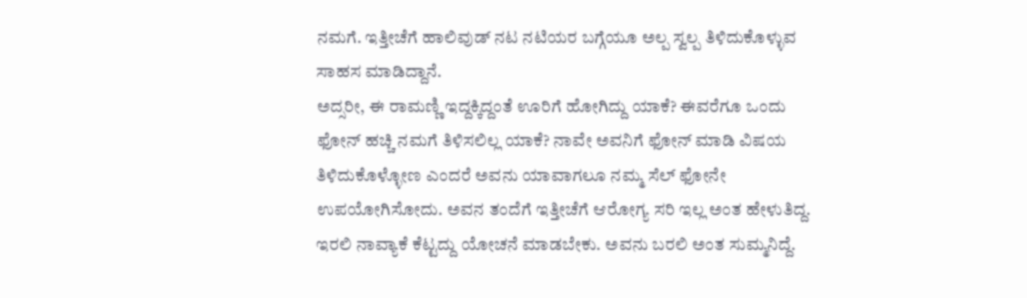ನಮಗೆ. ಇತ್ತೀಚೆಗೆ ಹಾಲಿವುಡ್ ನಟ ನಟಿಯರ ಬಗ್ಗೆಯೂ ಅಲ್ಪ ಸ್ವಲ್ಪ ತಿಳಿದುಕೊಳ್ಳುವ ಸಾಹಸ ಮಾಡಿದ್ದಾನೆ.
ಅದ್ಸರೀ, ಈ ರಾಮಣ್ಣಿ ಇದ್ದಕ್ಕಿದ್ದಂತೆ ಊರಿಗೆ ಹೋಗಿದ್ದು ಯಾಕೆ? ಈವರೆಗೂ ಒಂದು ಫೋನ್ ಹಚ್ಚಿ ನಮಗೆ ತಿಳಿಸಲಿಲ್ಲ ಯಾಕೆ? ನಾವೇ ಅವನಿಗೆ ಫೋನ್ ಮಾಡಿ ವಿಷಯ ತಿಳಿದುಕೊಳ್ಳೋಣ ಎಂದರೆ ಅವನು ಯಾವಾಗಲೂ ನಮ್ಮ ಸೆಲ್ ಫೋನೇ ಉಪಯೋಗಿಸೋದು. ಅವನ ತಂದೆಗೆ ಇತ್ತೀಚೆಗೆ ಆರೋಗ್ಯ ಸರಿ ಇಲ್ಲ ಅಂತ ಹೇಳುತಿದ್ದ. ಇರಲಿ ನಾವ್ಯಾಕೆ ಕೆಟ್ಟದ್ದು ಯೋಚನೆ ಮಾಡಬೇಕು. ಅವನು ಬರಲಿ ಅಂತ ಸುಮ್ಮನಿದ್ದೆ.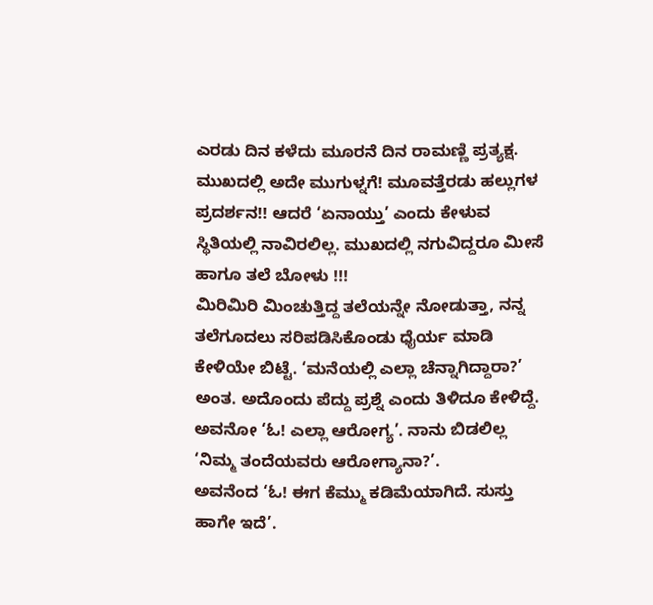ಎರಡು ದಿನ ಕಳೆದು ಮೂರನೆ ದಿನ ರಾಮಣ್ಣಿ ಪ್ರತ್ಯಕ್ಷ.
ಮುಖದಲ್ಲಿ ಅದೇ ಮುಗುಳ್ನಗೆ! ಮೂವತ್ತೆರಡು ಹಲ್ಲುಗಳ ಪ್ರದರ್ಶನ!! ಆದರೆ ‘ಏನಾಯ್ತು’ ಎಂದು ಕೇಳುವ ಸ್ಥಿತಿಯಲ್ಲಿ ನಾವಿರಲಿಲ್ಲ. ಮುಖದಲ್ಲಿ ನಗುವಿದ್ದರೂ ಮೀಸೆ ಹಾಗೂ ತಲೆ ಬೋಳು !!!
ಮಿರಿಮಿರಿ ಮಿಂಚುತ್ತಿದ್ದ ತಲೆಯನ್ನೇ ನೋಡುತ್ತಾ, ನನ್ನ ತಲೆಗೂದಲು ಸರಿಪಡಿಸಿಕೊಂಡು ಧೈರ್ಯ ಮಾಡಿ ಕೇಳಿಯೇ ಬಿಟ್ಟೆ. ‘ಮನೆಯಲ್ಲಿ ಎಲ್ಲಾ ಚೆನ್ನಾಗಿದ್ದಾರಾ?’ ಅಂತ. ಅದೊಂದು ಪೆದ್ದು ಪ್ರಶ್ನೆ ಎಂದು ತಿಳಿದೂ ಕೇಳಿದ್ದೆ.
ಅವನೋ ‘ಓ! ಎಲ್ಲಾ ಆರೋಗ್ಯ’. ನಾನು ಬಿಡಲಿಲ್ಲ ‘ನಿಮ್ಮ ತಂದೆಯವರು ಆರೋಗ್ಯಾನಾ?’.
ಅವನೆಂದ ‘ಓ! ಈಗ ಕೆಮ್ಮು ಕಡಿಮೆಯಾಗಿದೆ. ಸುಸ್ತು ಹಾಗೇ ಇದೆ’.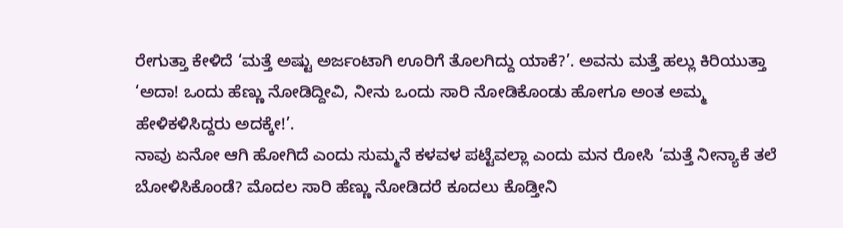ರೇಗುತ್ತಾ ಕೇಳಿದೆ ‘ಮತ್ತೆ ಅಷ್ಟು ಅರ್ಜಂಟಾಗಿ ಊರಿಗೆ ತೊಲಗಿದ್ದು ಯಾಕೆ?’. ಅವನು ಮತ್ತೆ ಹಲ್ಲು ಕಿರಿಯುತ್ತಾ ‘ಅದಾ! ಒಂದು ಹೆಣ್ಣು ನೋಡಿದ್ದೀವಿ, ನೀನು ಒಂದು ಸಾರಿ ನೋಡಿಕೊಂಡು ಹೋಗೂ ಅಂತ ಅಮ್ಮ ಹೇಳಿಕಳಿಸಿದ್ದರು ಅದಕ್ಕೇ!’.
ನಾವು ಏನೋ ಆಗಿ ಹೋಗಿದೆ ಎಂದು ಸುಮ್ಮನೆ ಕಳವಳ ಪಟ್ಟೆವಲ್ಲಾ ಎಂದು ಮನ ರೋಸಿ ‘ಮತ್ತೆ ನೀನ್ಯಾಕೆ ತಲೆ ಬೋಳಿಸಿಕೊಂಡೆ? ಮೊದಲ ಸಾರಿ ಹೆಣ್ಣು ನೋಡಿದರೆ ಕೂದಲು ಕೊಡ್ತೀನಿ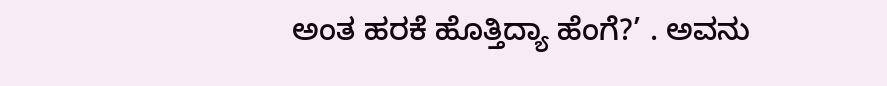ಅಂತ ಹರಕೆ ಹೊತ್ತಿದ್ಯಾ ಹೆಂಗೆ?’ . ಅವನು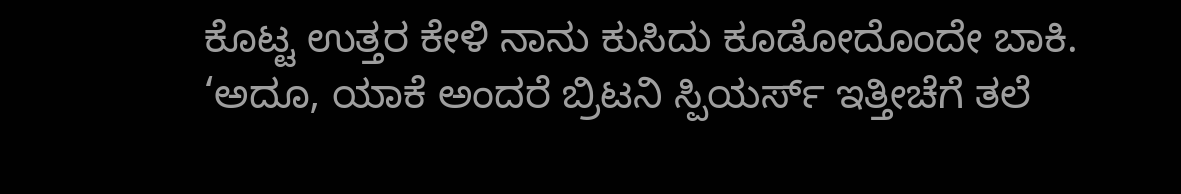ಕೊಟ್ಟ ಉತ್ತರ ಕೇಳಿ ನಾನು ಕುಸಿದು ಕೂಡೋದೊಂದೇ ಬಾಕಿ.
‘ಅದೂ, ಯಾಕೆ ಅಂದರೆ ಬ್ರಿಟನಿ ಸ್ಪಿಯರ್ಸ್ ಇತ್ತೀಚೆಗೆ ತಲೆ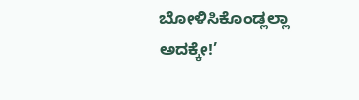ಬೋಳಿಸಿಕೊಂಡ್ಲಲ್ಲಾ ಅದಕ್ಕೇ!’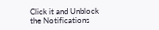Click it and Unblock the Notifications